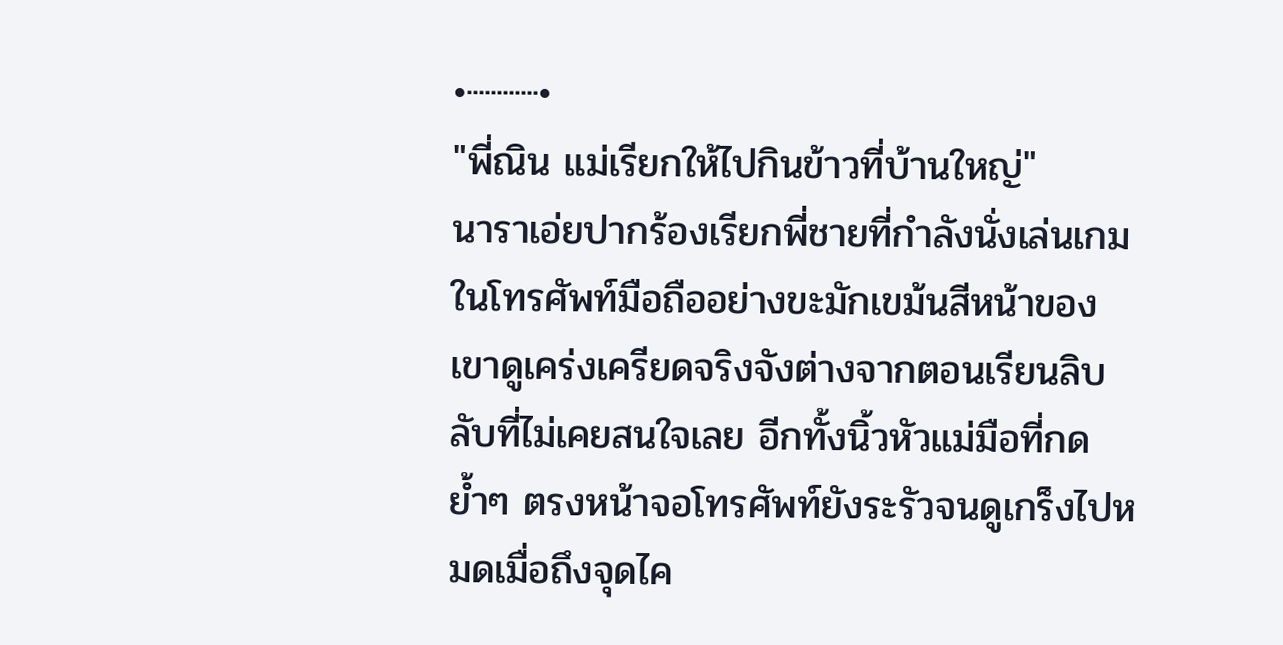•┈┈┈•
"พี่ณิน แม่เรียกให้ไปกินข้าวที่บ้านใหญ่"
นาราเอ่ยปากร้องเรียกพี่ชายที่กำลังนั่งเล่นเกมในโทรศัพท์มือถืออย่างขะมักเขม้นสีหน้าของเขาดูเคร่งเครียดจริงจังต่างจากตอนเรียนลิบลับที่ไม่เคยสนใจเลย อีกทั้งนิ้วหัวแม่มือที่กดย้ำๆ ตรงหน้าจอโทรศัพท์ยังระรัวจนดูเกร็งไปหมดเมื่อถึงจุดไค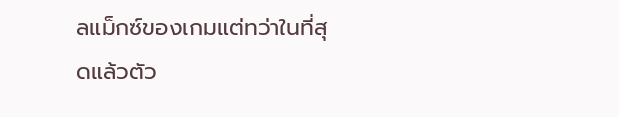ลแม็กซ์ของเกมแต่ทว่าในที่สุดแล้วตัว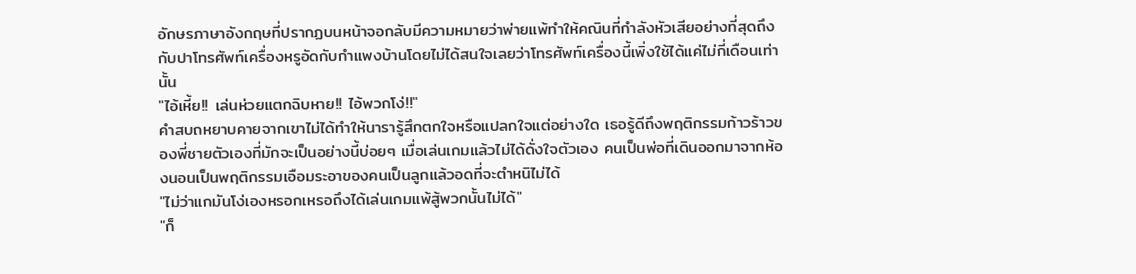อักษรภาษาอังกฤษที่ปรากฏบนหน้าจอกลับมีความหมายว่าพ่ายแพ้ทำให้คณินที่กำลังหัวเสียอย่างที่สุดถึงกับปาโทรศัพท์เครื่องหรูอัดกับกำแพงบ้านโดยไม่ได้สนใจเลยว่าโทรศัพท์เครื่องนี้เพิ่งใช้ได้แค่ไม่กี่เดือนเท่านั้น
"ไอ้เหี้ย!! เล่นห่วยแตกฉิบหาย!! ไอ้พวกโง่!!"
คำสบถหยาบคายจากเขาไม่ได้ทำให้นารารู้สึกตกใจหรือแปลกใจแต่อย่างใด เธอรู้ดีถึงพฤติกรรมก้าวร้าวของพี่ชายตัวเองที่มักจะเป็นอย่างนี้บ่อยๆ เมื่อเล่นเกมแล้วไม่ได้ดั่งใจตัวเอง คนเป็นพ่อที่เดินออกมาจากห้องนอนเป็นพฤติกรรมเอือมระอาของคนเป็นลูกแล้วอดที่จะตำหนิไม่ได้
"ไม่ว่าแกมันโง่เองหรอกเหรอถึงได้เล่นเกมแพ้สู้พวกนั้นไม่ได้"
"ก็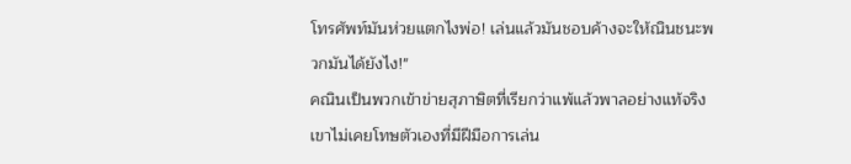โทรศัพท์มันห่วยแตกไงพ่อ! เล่นแล้วมันชอบค้างจะให้ณินชนะพวกมันได้ยังไง!"
คณินเป็นพวกเข้าข่ายสุภาษิตที่เรียกว่าแพ้แล้วพาลอย่างแท้จริง เขาไม่เคยโทษตัวเองที่มีฝีมือการเล่น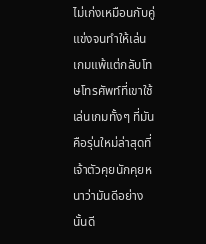ไม่เก่งเหมือนกับคู่แข่งจนทำให้เล่นเกมแพ้แต่กลับโทษโทรศัพท์ที่เขาใช้เล่นเกมทั้งๆ ที่มันคือรุ่นใหม่ล่าสุดที่เจ้าตัวคุยนักคุยหนาว่ามันดีอย่างนั้นดี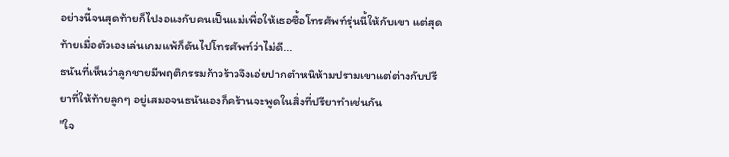อย่างนี้จนสุดท้ายก็ไปงอแงกับคนเป็นแม่เพื่อให้เธอซื้อโทรศัพท์รุ่นนี้ให้กับเขา แต่สุดท้ายเมื่อตัวเองเล่นเกมแพ้ก็ดันไปโทรศัพท์ว่าไม่ดี...
ธนันที่เห็นว่าลูกชายมีพฤติกรรมก้าวร้าวจึงเอ่ยปากตำหนิห้ามปรามเขาแต่ต่างกับปรียาที่ให้ท้ายลูกๆ อยู่เสมอจนธนันเองก็คร้านจะพูดในสิ่งที่ปรียาทำเช่นกัน
"ใจ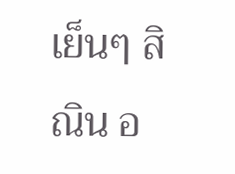เย็นๆ สิณิน อ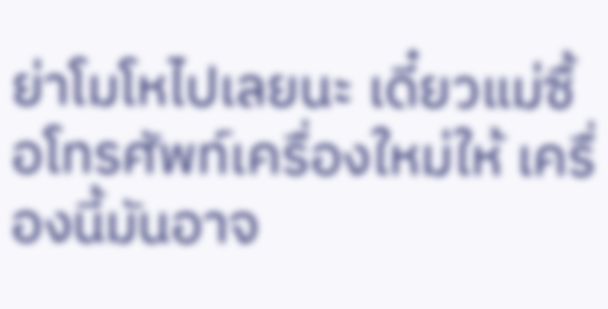ย่าโมโหไปเลยนะ เดี๋ยวแม่ซื้อโทรศัพท์เครื่องใหม่ให้ เครื่องนี้มันอาจ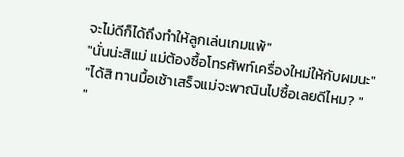จะไม่ดีก็ได้ถึงทำให้ลูกเล่นเกมแพ้"
"นั่นน่ะสิแม่ แม่ต้องซื้อโทรศัพท์เครื่องใหม่ให้กับผมนะ"
"ได้สิ ทานมื้อเช้าเสร็จแม่จะพาณินไปซื้อเลยดีไหม? "
"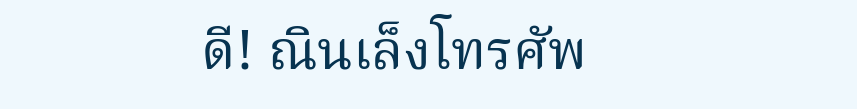ดี! ณินเล็งโทรศัพ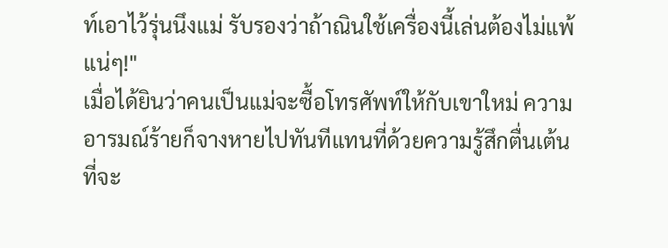ท์เอาไว้รุ่นนึงแม่ รับรองว่าถ้าณินใช้เครื่องนี้เล่นต้องไม่แพ้แน่ๆ!"
เมื่อได้ยินว่าคนเป็นแม่จะซื้อโทรศัพท์ให้กับเขาใหม่ ความอารมณ์ร้ายก็จางหายไปทันทีแทนที่ด้วยความรู้สึกตื่นเต้นที่จะ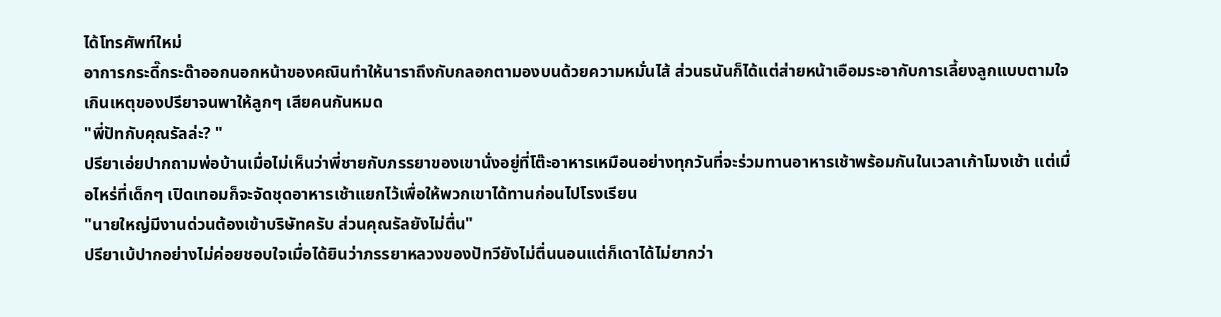ได้โทรศัพท์ใหม่
อาการกระดี๊กระด๊าออกนอกหน้าของคณินทำให้นาราถึงกับกลอกตามองบนด้วยความหมั่นไส้ ส่วนธนันก็ได้แต่ส่ายหน้าเอือมระอากับการเลี้ยงลูกแบบตามใจเกินเหตุของปรียาจนพาให้ลูกๆ เสียคนกันหมด
"พี่ปัทกับคุณรัลล่ะ? "
ปรียาเอ่ยปากถามพ่อบ้านเมื่อไม่เห็นว่าพี่ชายกับภรรยาของเขานั่งอยู่ที่โต๊ะอาหารเหมือนอย่างทุกวันที่จะร่วมทานอาหารเช้าพร้อมกันในเวลาเก้าโมงเช้า แต่เมื่อไหร่ที่เด็กๆ เปิดเทอมก็จะจัดชุดอาหารเช้าแยกไว้เพื่อให้พวกเขาได้ทานก่อนไปโรงเรียน
"นายใหญ่มีงานด่วนต้องเข้าบริษัทครับ ส่วนคุณรัลยังไม่ตื่น"
ปรียาเบ้ปากอย่างไม่ค่อยชอบใจเมื่อได้ยินว่าภรรยาหลวงของปัทวียังไม่ตื่นนอนแต่ก็เดาได้ไม่ยากว่า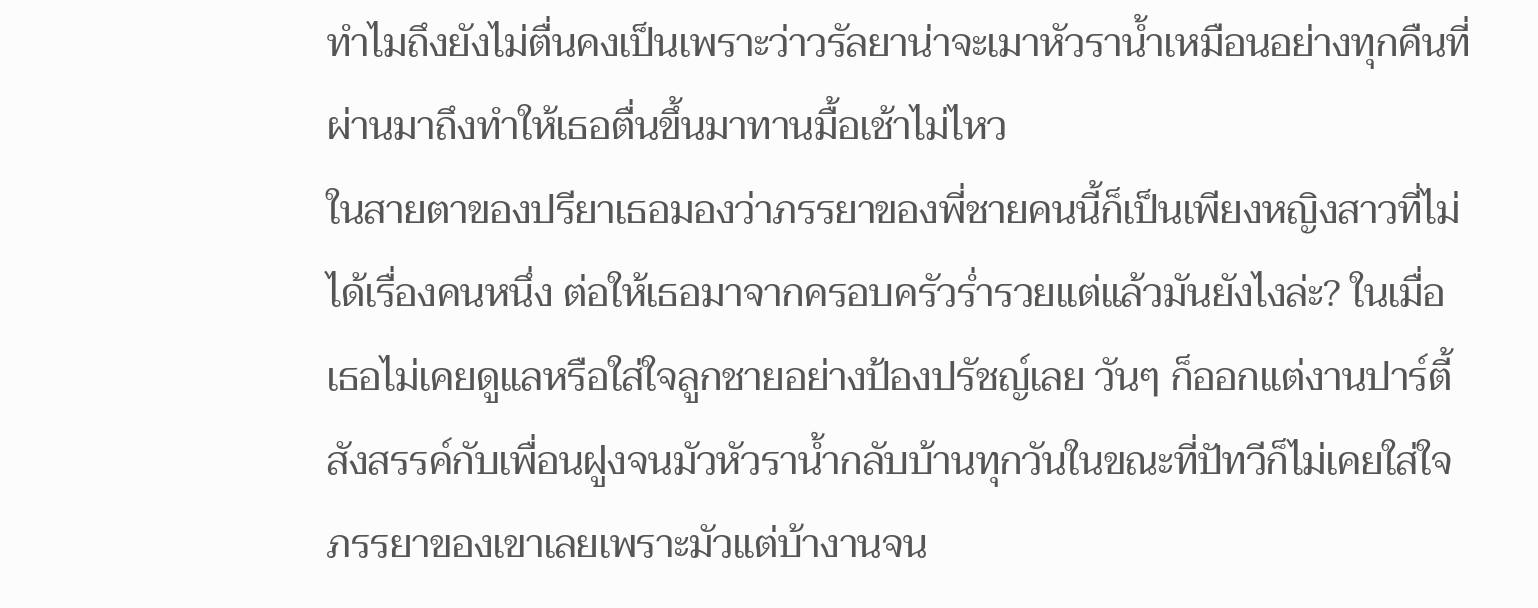ทำไมถึงยังไม่ตื่นคงเป็นเพราะว่าวรัลยาน่าจะเมาหัวราน้ำเหมือนอย่างทุกคืนที่ผ่านมาถึงทำให้เธอตื่นขึ้นมาทานมื้อเช้าไม่ไหว
ในสายตาของปรียาเธอมองว่าภรรยาของพี่ชายคนนี้ก็เป็นเพียงหญิงสาวที่ไม่ได้เรื่องคนหนึ่ง ต่อให้เธอมาจากครอบครัวร่ำรวยแต่แล้วมันยังไงล่ะ? ในเมื่อเธอไม่เคยดูแลหรือใส่ใจลูกชายอย่างป้องปรัชญ์เลย วันๆ ก็ออกแต่งานปาร์ตี้สังสรรค์กับเพื่อนฝูงจนมัวหัวราน้ำกลับบ้านทุกวันในขณะที่ปัทวีก็ไม่เคยใส่ใจภรรยาของเขาเลยเพราะมัวแต่บ้างานจน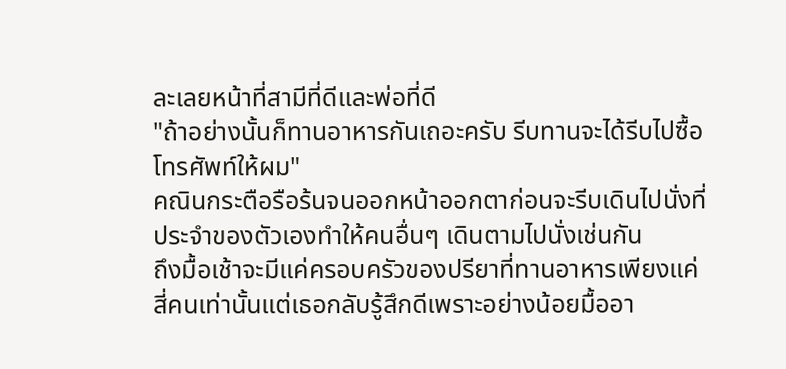ละเลยหน้าที่สามีที่ดีและพ่อที่ดี
"ถ้าอย่างนั้นก็ทานอาหารกันเถอะครับ รีบทานจะได้รีบไปซื้อโทรศัพท์ให้ผม"
คณินกระตือรือร้นจนออกหน้าออกตาก่อนจะรีบเดินไปนั่งที่ประจำของตัวเองทำให้คนอื่นๆ เดินตามไปนั่งเช่นกัน
ถึงมื้อเช้าจะมีแค่ครอบครัวของปรียาที่ทานอาหารเพียงแค่สี่คนเท่านั้นแต่เธอกลับรู้สึกดีเพราะอย่างน้อยมื้ออา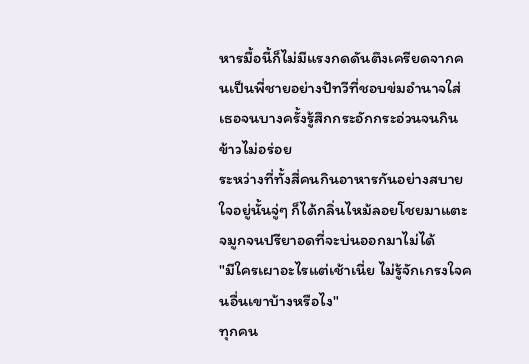หารมื้อนี้ก็ไม่มีแรงกดดันตึงเครียดจากคนเป็นพี่ชายอย่างปัทวีที่ชอบข่มอำนาจใส่เธอจนบางครั้งรู้สึกกระอักกระอ่วนจนกินข้าวไม่อร่อย
ระหว่างที่ทั้งสี่คนกินอาหารกันอย่างสบายใจอยู่นั้นจู่ๆ ก็ได้กลิ่นไหม้ลอยโชยมาแตะจมูกจนปรียาอดที่จะบ่นออกมาไม่ได้
"มีใครเผาอะไรแต่เช้าเนี่ย ไม่รู้จักเกรงใจคนอื่นเขาบ้างหรือไง"
ทุกคน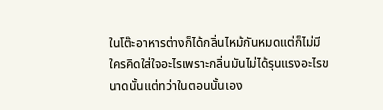ในโต๊ะอาหารต่างก็ได้กลิ่นไหม้กันหมดแต่ก็ไม่มีใครคิดใส่ใจอะไรเพราะกลิ่นมันไม่ได้รุนแรงอะไรขนาดนั้นแต่ทว่าในตอนนั้นเอง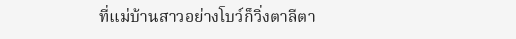ที่แม่บ้านสาวอย่างโบว์ก็วิ่งตาลีตา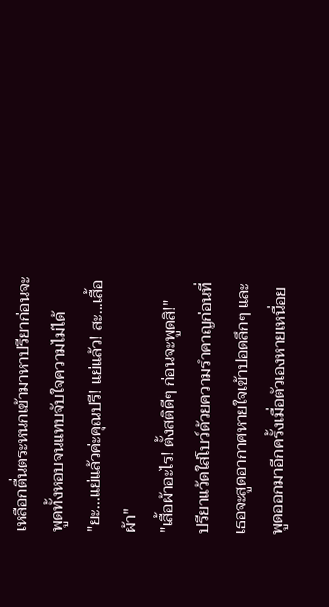เหลือกตื่นตระหนกเข้ามาหาปรียาก่อนจะพูดทั้งหอบจนแทบจับใจความไม่ได้
"ยะ...แย่แล้วค่ะคุณปรี! แย่แล้ว! สะ...เสื้อผ้า"
"เสื้อผ้าอะไร! ตั้งสติดีๆ ก่อนจะพูดสิ!"
ปรียาแว้ดใส่โบว์ด้วยความรำคาญก่อนที่เธอจะสูดอากาศหายใจเข้าปอดลึกๆ และพูดออกมาอีกครั้งเมื่อตัวเองหายเหนื่อย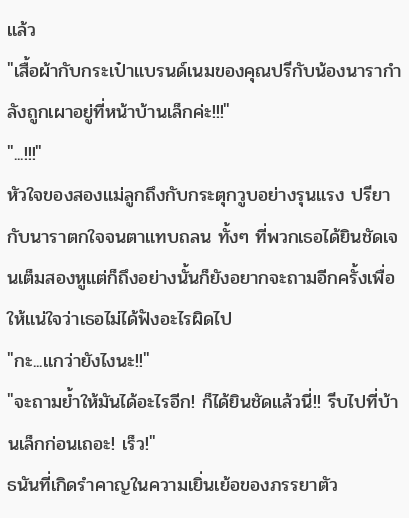แล้ว
"เสื้อผ้ากับกระเป๋าแบรนด์เนมของคุณปรีกับน้องนารากำลังถูกเผาอยู่ที่หน้าบ้านเล็กค่ะ!!!"
"...!!!"
หัวใจของสองแม่ลูกถึงกับกระตุกวูบอย่างรุนแรง ปรียากับนาราตกใจจนตาแทบถลน ทั้งๆ ที่พวกเธอได้ยินชัดเจนเต็มสองหูแต่ก็ถึงอย่างนั้นก็ยังอยากจะถามอีกครั้งเพื่อให้แน่ใจว่าเธอไม่ได้ฟังอะไรผิดไป
"กะ...แกว่ายังไงนะ!!"
"จะถามย้ำให้มันได้อะไรอีก! ก็ได้ยินชัดแล้วนี่!! รีบไปที่บ้านเล็กก่อนเถอะ! เร็ว!"
ธนันที่เกิดรำคาญในความเยิ่นเย้อของภรรยาตัว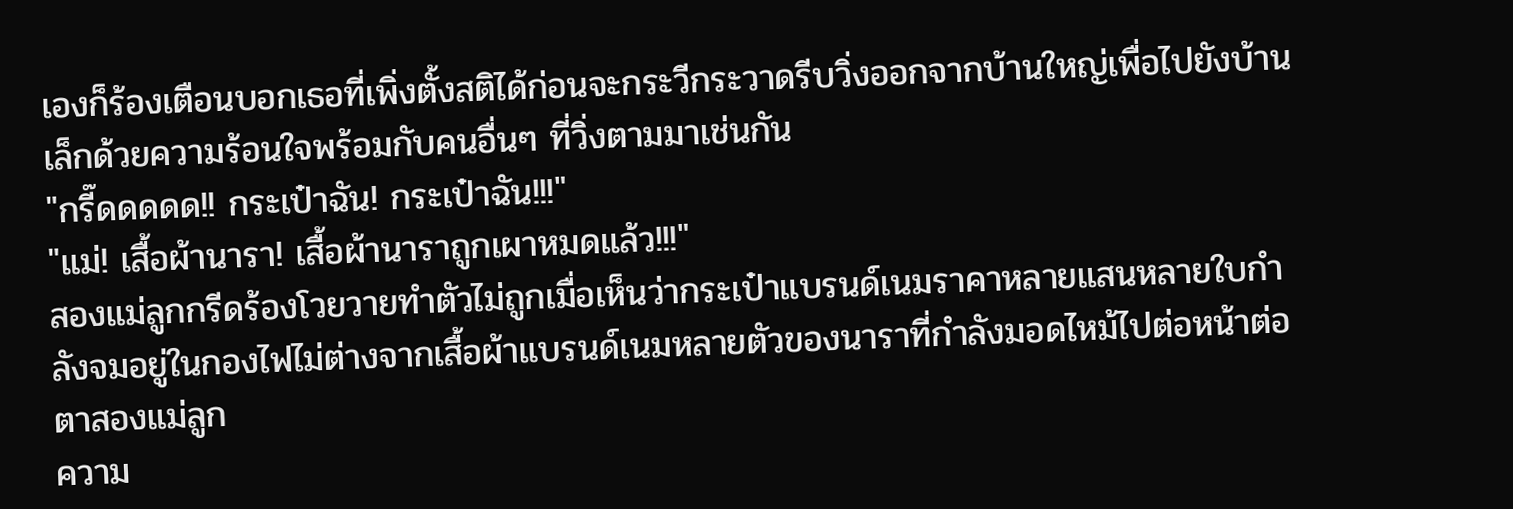เองก็ร้องเตือนบอกเธอที่เพิ่งตั้งสติได้ก่อนจะกระวีกระวาดรีบวิ่งออกจากบ้านใหญ่เพื่อไปยังบ้านเล็กด้วยความร้อนใจพร้อมกับคนอื่นๆ ที่วิ่งตามมาเช่นกัน
"กรี๊ดดดดด!! กระเป๋าฉัน! กระเป๋าฉัน!!!"
"แม่! เสื้อผ้านารา! เสื้อผ้านาราถูกเผาหมดแล้ว!!!"
สองแม่ลูกกรีดร้องโวยวายทำตัวไม่ถูกเมื่อเห็นว่ากระเป๋าแบรนด์เนมราคาหลายแสนหลายใบกำลังจมอยู่ในกองไฟไม่ต่างจากเสื้อผ้าแบรนด์เนมหลายตัวของนาราที่กำลังมอดไหม้ไปต่อหน้าต่อตาสองแม่ลูก
ความ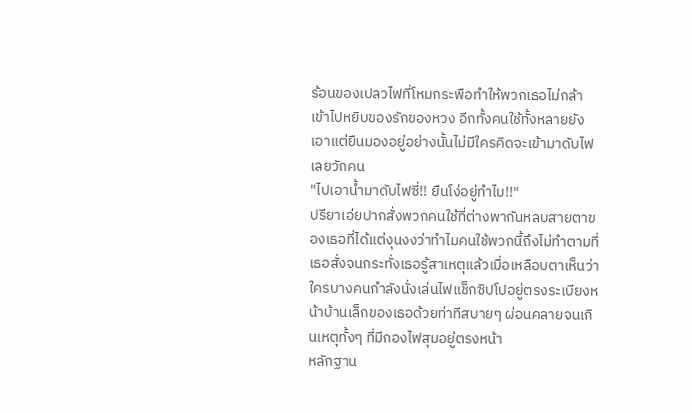ร้อนของเปลวไฟที่โหมกระพือทำให้พวกเธอไม่กล้าเข้าไปหยิบของรักของหวง อีกทั้งคนใช้ทั้งหลายยังเอาแต่ยืนมองอยู่อย่างนั้นไม่มีใครคิดจะเข้ามาดับไฟเลยวักคน
"ไปเอาน้ำมาดับไฟซี่!! ยืนโง่อยู่ทำไม!!"
ปรียาเอ่ยปากสั่งพวกคนใช้ที่ต่างพากันหลบสายตาของเธอที่ได้แต่งุนงงว่าทำไมคนใช้พวกนี้ถึงไม่ทำตามที่เธอสั่งจนกระทั่งเธอรู้สาเหตุแล้วเมื่อเหลือบตาเห็นว่าใครบางคนกำลังนั่งเล่นไฟแช็กซิปโปอยู่ตรงระเบียงหน้าบ้านเล็กของเธอด้วยท่าทีสบายๆ ผ่อนคลายจนเกินเหตุทั้งๆ ที่มีกองไฟสุมอยู่ตรงหน้า
หลักฐาน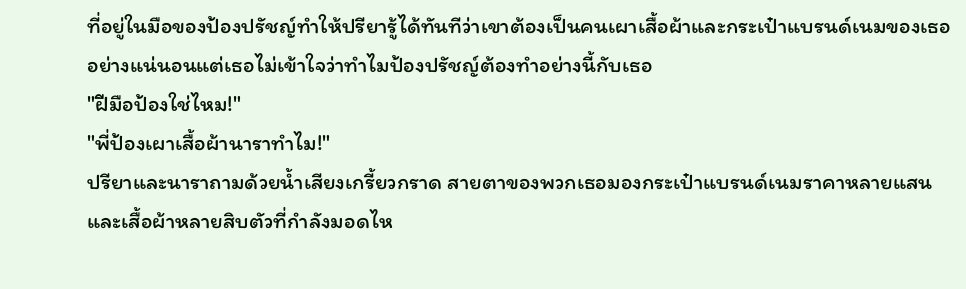ที่อยู่ในมือของป้องปรัชญ์ทำให้ปรียารู้ได้ทันทีว่าเขาต้องเป็นคนเผาเสื้อผ้าและกระเป๋าแบรนด์เนมของเธออย่างแน่นอนแต่เธอไม่เข้าใจว่าทำไมป้องปรัชญ์ต้องทำอย่างนี้กับเธอ
"ฝีมือป้องใช่ไหม!"
"พี่ป้องเผาเสื้อผ้านาราทำไม!"
ปรียาและนาราถามด้วยน้ำเสียงเกรี้ยวกราด สายตาของพวกเธอมองกระเป๋าแบรนด์เนมราคาหลายแสนและเสื้อผ้าหลายสิบตัวที่กำลังมอดไห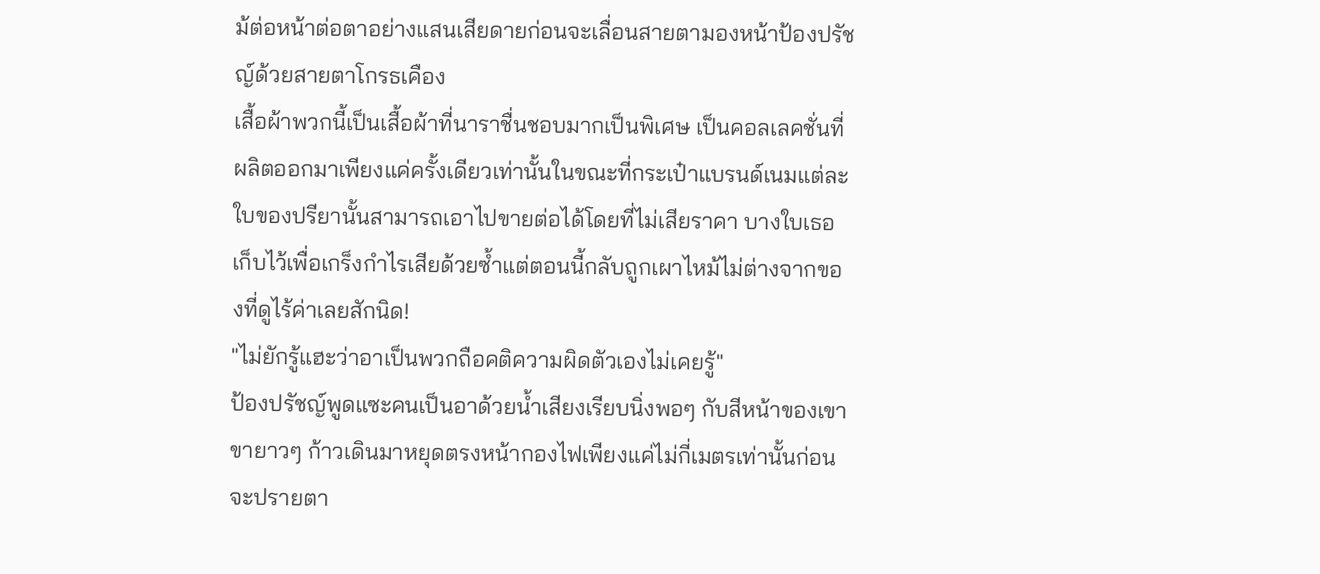ม้ต่อหน้าต่อตาอย่างแสนเสียดายก่อนจะเลื่อนสายตามองหน้าป้องปรัชญ์ด้วยสายตาโกรธเคือง
เสื้อผ้าพวกนี้เป็นเสื้อผ้าที่นาราชื่นชอบมากเป็นพิเศษ เป็นคอลเลคชั่นที่ผลิตออกมาเพียงแค่ครั้งเดียวเท่านั้นในขณะที่กระเป๋าแบรนด์เนมแต่ละใบของปรียานั้นสามารถเอาไปขายต่อได้โดยที่ไม่เสียราคา บางใบเธอเก็บไว้เพื่อเกร็งกำไรเสียด้วยซ้ำแต่ตอนนี้กลับถูกเผาไหม้ไม่ต่างจากของที่ดูไร้ค่าเลยสักนิด!
"ไม่ยักรู้แฮะว่าอาเป็นพวกถือคติความผิดตัวเองไม่เคยรู้"
ป้องปรัชญ์พูดแซะคนเป็นอาด้วยน้ำเสียงเรียบนิ่งพอๆ กับสีหน้าของเขา ขายาวๆ ก้าวเดินมาหยุดตรงหน้ากองไฟเพียงแค่ไม่กี่เมตรเท่านั้นก่อนจะปรายตา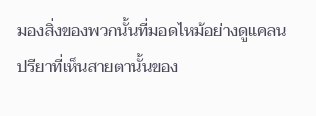มองสิ่งของพวกนั้นที่มอดไหม้อย่างดูแคลน
ปรียาที่เห็นสายตานั้นของ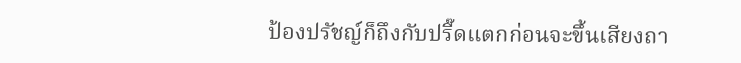ป้องปรัชญ์ก็ถึงกับปรี๊ดแตกก่อนจะขึ้นเสียงถา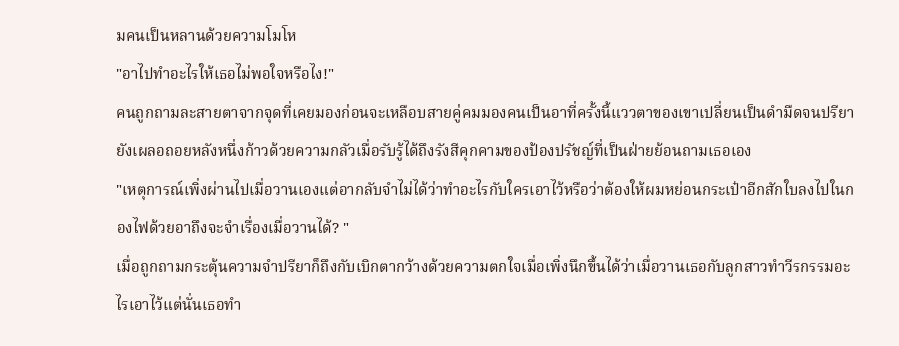มคนเป็นหลานด้วยความโมโห
"อาไปทำอะไรให้เธอไม่พอใจหรือไง!"
คนถูกถามละสายตาจากจุดที่เคยมองก่อนจะเหลือบสายคู่คมมองคนเป็นอาที่ครั้งนี้แววตาของเขาเปลี่ยนเป็นดำมืดจนปรียายังเผลอถอยหลังหนึ่งก้าวด้วยความกลัวเมื่อรับรู้ได้ถึงรังสีคุกคามของป้องปรัชญ์ที่เป็นฝ่ายย้อนถามเธอเอง
"เหตุการณ์เพิ่งผ่านไปเมื่อวานเองแต่อากลับจำไม่ได้ว่าทำอะไรกับใครเอาไว้หรือว่าต้องให้ผมหย่อนกระเป๋าอีกสักใบลงไปในกองไฟด้วยอาถึงจะจำเรื่องเมื่อวานได้? "
เมื่อถูกถามกระตุ้นความจำปรียาก็ถึงกับเบิกตากว้างด้วยความตกใจเมื่อเพิ่งนึกขึ้นได้ว่าเมื่อวานเธอกับลูกสาวทำวีรกรรมอะไรเอาไว้แต่นั่นเธอทำ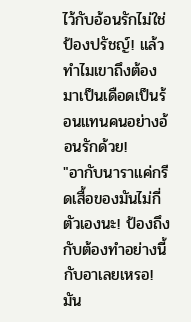ไว้กับอ้อนรักไม่ใช่ป้องปรัชญ์! แล้วทำไมเขาถึงต้องมาเป็นเดือดเป็นร้อนแทนคนอย่างอ้อนรักด้วย!
"อากับนาราแค่กรีดเสื้อของมันไม่กี่ตัวเองนะ! ป้องถึงกับต้องทำอย่างนี้กับอาเลยเหรอ! มัน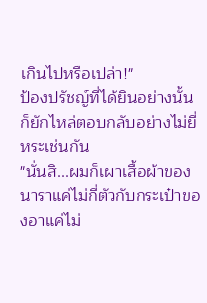เกินไปหรือเปล่า!"
ป้องปรัชญ์ที่ได้ยินอย่างนั้นก็ยักไหล่ตอบกลับอย่างไม่ยี่หระเช่นกัน
"นั่นสิ...ผมก็เผาเสื้อผ้าของนาราแค่ไม่กี่ตัวกับกระเป๋าของอาแค่ไม่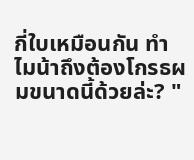กี่ใบเหมือนกัน ทำไมน้าถึงต้องโกรธผมขนาดนี้ด้วยล่ะ? "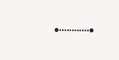•┈┈┈•